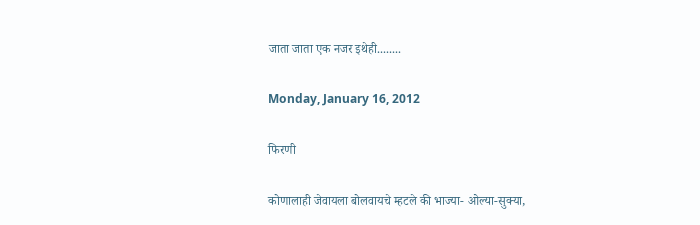जाता जाता एक नजर इथेही........

Monday, January 16, 2012

फिरणी

कोणालाही जेवायला बोलवायचे म्हटले की भाज्या- ओल्या-सुक्या,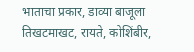भाताचा प्रकार, डाव्या बाजूला तिखटमाखट, रायते, कोशिंबीर,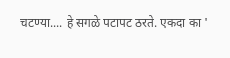चटण्या.... हे सगळे पटापट ठरते. एकदा का '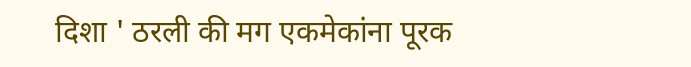दिशा ' ठरली की मग एकमेकांना पूरक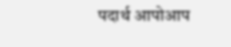पदार्थ आपोआप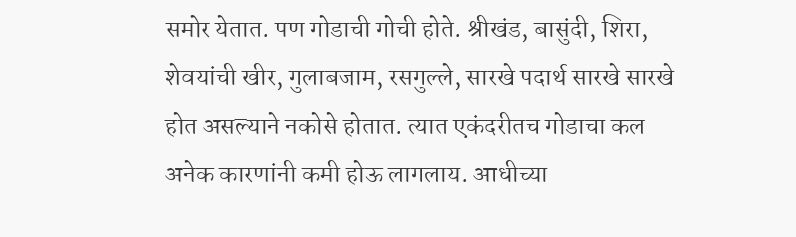समोर येतात. पण गोडाची गोची होते. श्रीखंड, बासुंदी, शिरा, शेवयांची खीर, गुलाबजाम, रसगुल्ले, सारखे पदार्थ सारखे सारखे होत असल्याने नकोसे होतात. त्यात एकंदरीतच गोडाचा कल अनेक कारणांनी कमी होऊ लागलाय. आधीच्या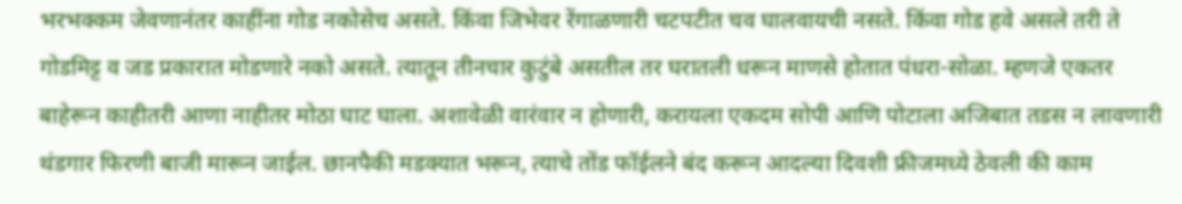भरभक्कम जेवणानंतर काहींना गोड नकोसेच असते. किंवा जिभेवर रेंगाळणारी चटपटीत चव घालवायची नसते. किंवा गोड हवे असले तरी ते गोडमिट्ट व जड प्रकारात मोडणारे नको असते. त्यातून तीनचार कुटुंबे असतील तर घरातली धरून माणसे होतात पंधरा-सोळा. म्हणजे एकतर बाहेरून काहीतरी आणा नाहीतर मोठा घाट घाला. अशावेळी वारंवार न होणारी, करायला एकदम सोपी आणि पोटाला अजिबात तडस न लावणारी थंडगार फिरणी बाजी मारून जाईल. छानपैकी मडक्यात भरून, त्याचे तोंड फॉईलने बंद करून आदल्या दिवशी फ्रीजमध्ये ठेवली की काम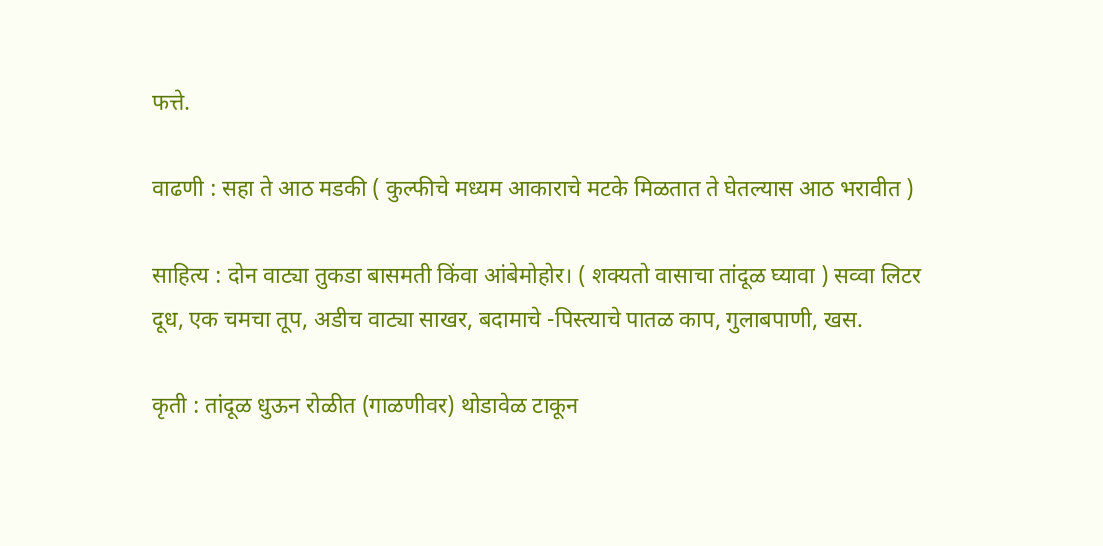फत्ते.

वाढणी : सहा ते आठ मडकी ( कुल्फीचे मध्यम आकाराचे मटके मिळतात ते घेतल्यास आठ भरावीत )

साहित्य : दोन वाट्या तुकडा बासमती किंवा आंबेमोहोर। ( शक्यतो वासाचा तांदूळ घ्यावा ) सव्वा लिटर दूध, एक चमचा तूप, अडीच वाट्या साखर, बदामाचे -पिस्त्याचे पातळ काप, गुलाबपाणी, खस.

कृती : तांदूळ धुऊन रोळीत (गाळणीवर) थोडावेळ टाकून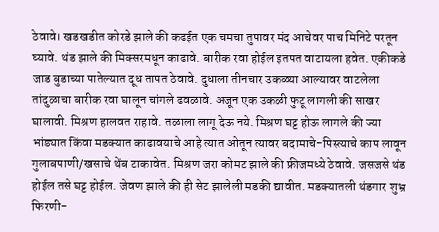ठेवावे। खडखडीत कोरडे झाले की कढईत एक चमचा तुपावर मंद आचेवर पाच मिनिटे परतून घ्यावे. थंड झाले की मिक्सरमधून काढावे. बारीक रवा होईल इतपत वाटायला हवेत. एकीकडे जाड बुडाच्या पातेल्यात दूध तापत ठेवावे. दुधाला तीनचार उकळ्या आल्यावर वाटलेला तांदुळाचा बारीक रवा घालून चांगले ढवळावे. अजून एक उकळी फुटू लागली की साखर घालावी. मिश्रण हालवत राहावे. तळाला लागू देऊ नये. मिश्रण घट्ट होऊ लागले की ज्या भांड्यात किंवा मडक्यात काढावयाचे आहे त्यात ओतून त्यावर बदामाचे-पिस्त्याचे काप लावून गुलाबपाणी/खसाचे थेंब टाकावेत. मिश्रण जरा कोमट झाले की फ्रीजमध्ये ठेवावे. जसजसे थंड होईल तसे घट्ट होईल. जेवण झाले की ही सेट झालेली मडकी द्यावीत. मडक्यातली थंडगार शुभ्र फिरणी-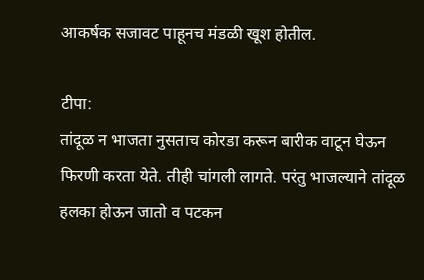आकर्षक सजावट पाहूनच मंडळी खूश होतील.

टीपा:
तांदूळ न भाजता नुसताच कोरडा करून बारीक वाटून घेऊन फिरणी करता येते. तीही चांगली लागते. परंतु भाजल्याने तांदूळ हलका होऊन जातो व पटकन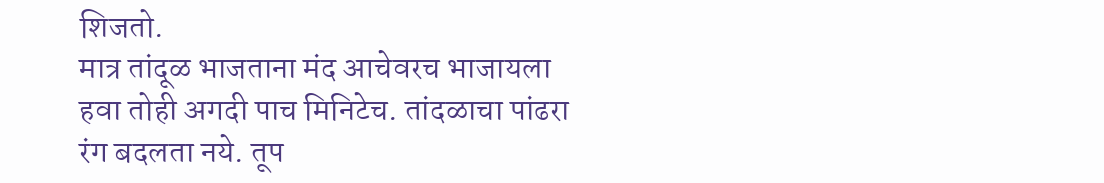शिजतो.
मात्र तांदूळ भाजताना मंद आचेवरच भाजायला हवा तोही अगदी पाच मिनिटेच. तांदळाचा पांढरा रंग बदलता नये. तूप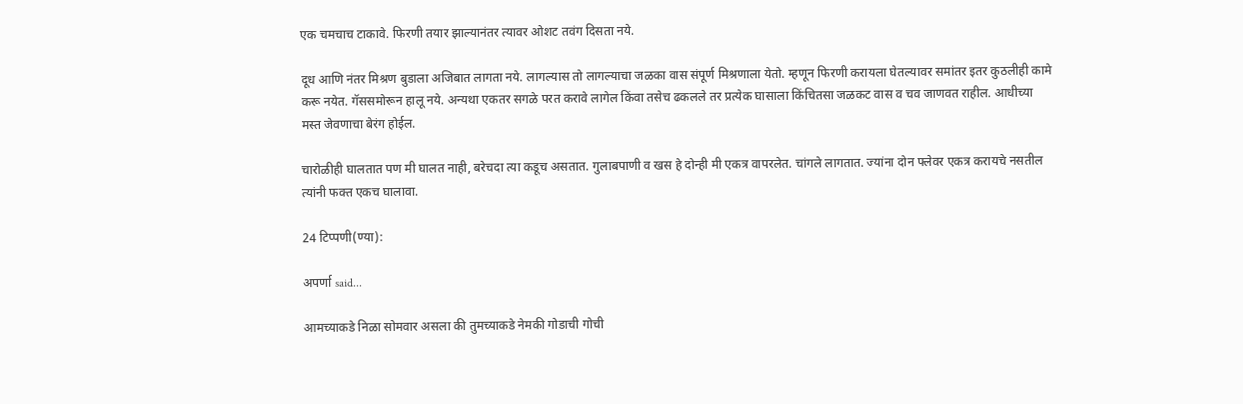एक चमचाच टाकावे. फिरणी तयार झाल्यानंतर त्यावर ओशट तवंग दिसता नये.

दूध आणि नंतर मिश्रण बुडाला अजिबात लागता नये. लागल्यास तो लागल्याचा जळका वास संपूर्ण मिश्रणाला येतो. म्हणून फिरणी करायला घेतल्यावर समांतर इतर कुठलीही कामे करू नयेत. गॅससमोरून हालू नये. अन्यथा एकतर सगळे परत करावे लागेल किंवा तसेच ढकलले तर प्रत्येक घासाला किंचितसा जळकट वास व चव जाणवत राहील. आधीच्या मस्त जेवणाचा बेरंग होईल.

चारोळीही घालतात पण मी घालत नाही, बरेचदा त्या कडूच असतात. गुलाबपाणी व खस हे दोन्ही मी एकत्र वापरलेत. चांगले लागतात. ज्यांना दोन फ्लेवर एकत्र करायचे नसतील त्यांनी फक्त एकच घालावा.

24 टिप्पणी(ण्या):

अपर्णा said...

आमच्याकडे निळा सोमवार असला की तुमच्याकडे नेमकी गोडाची गोची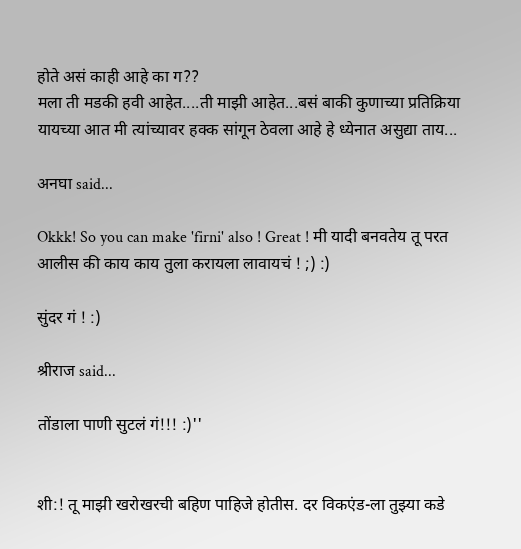होते असं काही आहे का ग??
मला ती मडकी हवी आहेत....ती माझी आहेत...बसं बाकी कुणाच्या प्रतिक्रिया यायच्या आत मी त्यांच्यावर हक्क सांगून ठेवला आहे हे ध्येनात असुद्या ताय...

अनघा said...

Okkk! So you can make 'firni' also ! Great ! मी यादी बनवतेय तू परत आलीस की काय काय तुला करायला लावायचं ! ;) :)

सुंदर गं ! :)

श्रीराज said...

तोंडाला पाणी सुटलं गं!!! :)''


शी:! तू माझी खरोखरची बहिण पाहिजे होतीस. दर विकएंड-ला तुझ्या कडे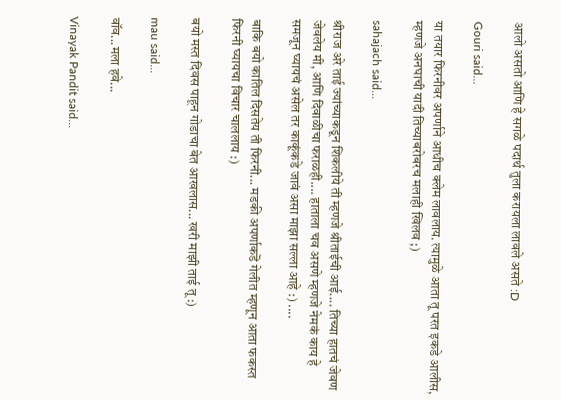आलो असतो आणि हे सगळे पदार्थ तुला करायला लावले असते :D

Gouri said...

या तयार फिरनीवर अपर्णाने आधीच क्लेम लावलाय. त्यामुळे आता तू परत इकडे आलीस, म्हणजे अनघाची यादी तिच्याबरोबरच मलाही खिलव ;)

sahajach said...

श्रीराज अरे ताई ज्यांच्याकडून शिकलीये ती म्हणजे श्रीताईची आई.... तिच्या हातचं जेवण जेवलेय मी, आणि दिवाळीचा फराळही.... हाताला चव असणे म्हणजे नेमकं काय हे समजून घ्यायचं असेल तर काकूंकडे जावं असा माझा सल्ला आहे :) ....

बाकि बयो कातिल दिसतेय ती फिरनी... मडकी अपर्णाकडॆ गेलीत म्हणून आता फकस्त फिरनी घ्यायचा विचार चाललाय :)

बयो मस्त दिवस पाहून गोडाचा बेत आखलास... खरी माझी ताई तू :)

mau said...

वॉव...मला हवे...

Vinayak Pandit said...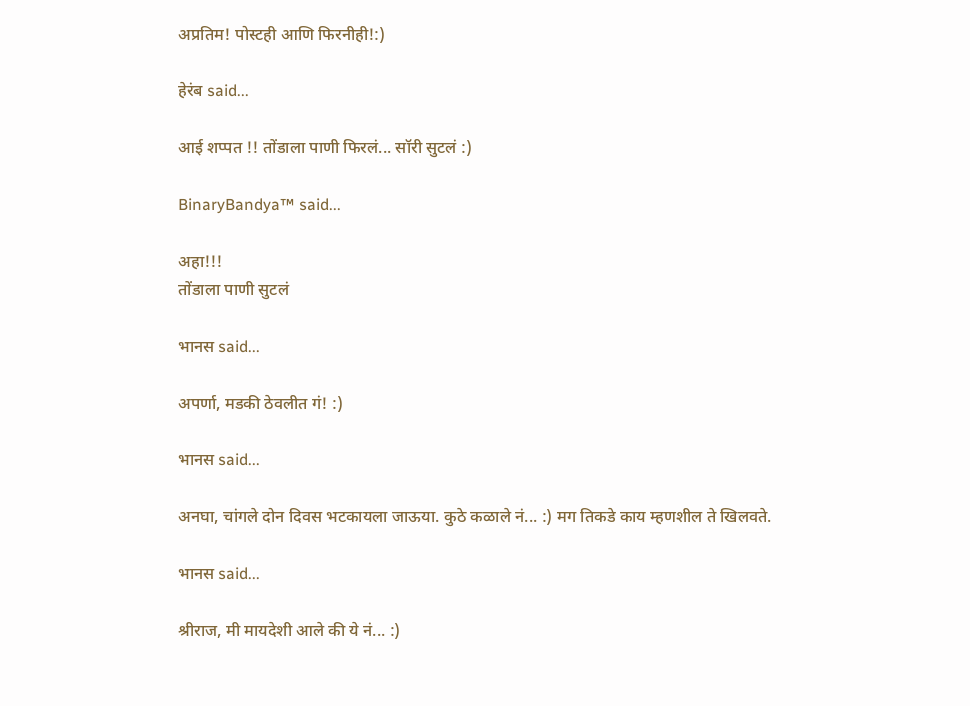अप्रतिम! पोस्टही आणि फिरनीही!:)

हेरंब said...

आई शप्पत !! तोंडाला पाणी फिरलं... सॉरी सुटलं :)

BinaryBandya™ said...

अहा!!!
तोंडाला पाणी सुटलं

भानस said...

अपर्णा, मडकी ठेवलीत गं! :)

भानस said...

अनघा, चांगले दोन दिवस भटकायला जाऊया. कुठे कळाले नं... :) मग तिकडे काय म्हणशील ते खिलवते.

भानस said...

श्रीराज, मी मायदेशी आले की ये नं... :)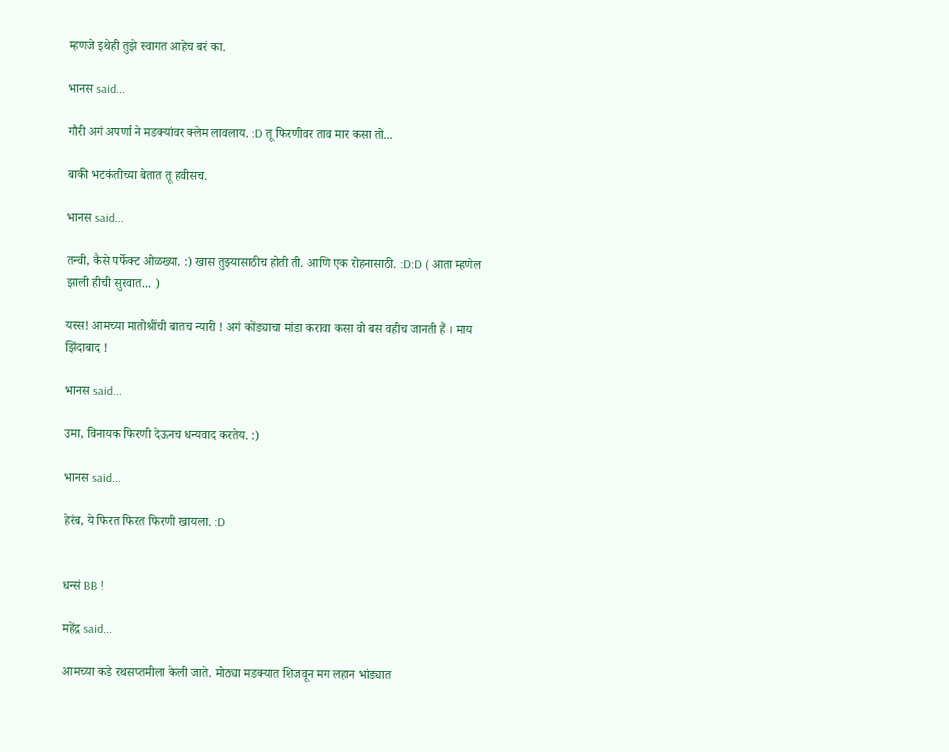म्हणजे इथेही तुझे स्वागत आहेच बरं का.

भानस said...

गौरी अगं अपर्णा ने मडक्यांवर क्लेम लावलाय. :D तू फिरणीवर ताव मार कसा तो...

बाकी भटकंतीच्या बेतात तू हवीसच.

भानस said...

तन्वी, कैसे पर्फेक्ट ओळख्या. :) खास तुझ्यासाठीच होती ती. आणि एक रोहनासाठी. :D:D ( आता म्हणेल झाली हीची सुरवात... )

यस्स! आमच्या मातोश्रींची बातच न्यारी ! अगं कोंड्याचा मांडा करावा कसा वो बस वहीच जानती हैं । माय झिंदाबाद !

भानस said...

उमा, विनायक फिरणी देऊनच धन्यवाद करतेय. :)

भानस said...

हेरंब, ये फिरत फिरत फिरणी खायला. :D


धन्सं BB !

महेंद्र said...

आमच्या कडे रथसप्तमीला केली जाते. मोठ्या मडक्यात शिजवून मग लहान भांड्यात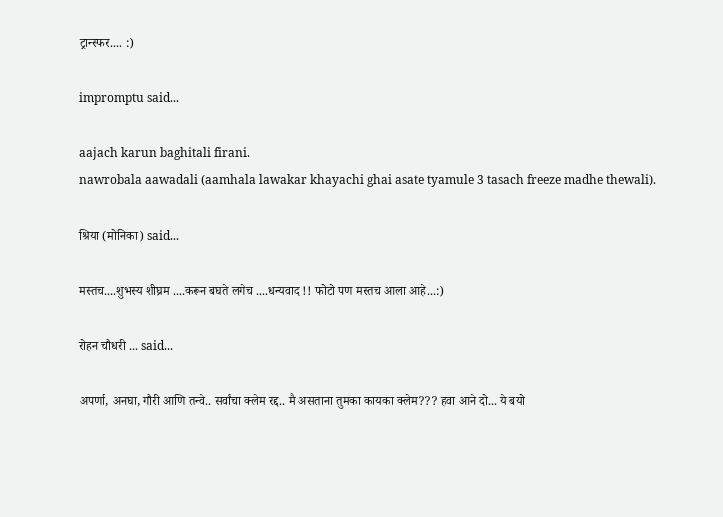ट्रान्स्फर.... :)

impromptu said...

aajach karun baghitali firani.
nawrobala aawadali (aamhala lawakar khayachi ghai asate tyamule 3 tasach freeze madhe thewali).

श्रिया (मोनिका) said...

मस्तच....शुभस्य शीघ्रम ....करून बघते लगेच ....धन्यवाद !! फोटो पण मस्तच आला आहे...:)

रोहन चौधरी ... said...

अपर्णा, अनघा, गौरी आणि तन्वे.. सर्वांचा क्लेम रद्द.. मै असताना तुमका कायका क्लेम??? हवा आने दो... ये बयो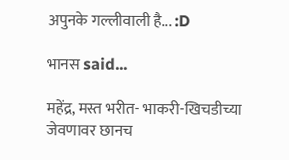अपुनके गल्लीवाली है... :D

भानस said...

महेंद्र, मस्त भरीत- भाकरी-खिचडीच्या जेवणावर छानच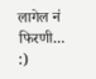लागेल नं फिरणी... :)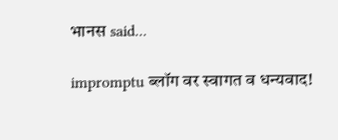भानस said...

impromptu ब्लॉग वर स्वागत व धन्यवाद!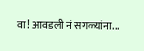वा! आवडली नं सगळ्यांना...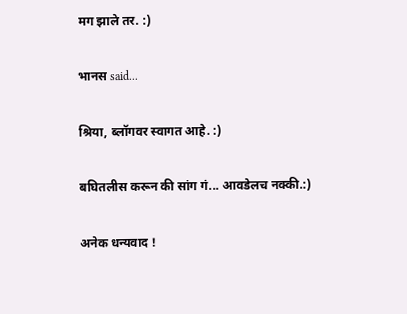मग झाले तर. :)

भानस said...

श्रिया, ब्लॉगवर स्वागत आहे. :)

बघितलीस करून की सांग गं... आवडेलच नक्की.:)

अनेक धन्यवाद !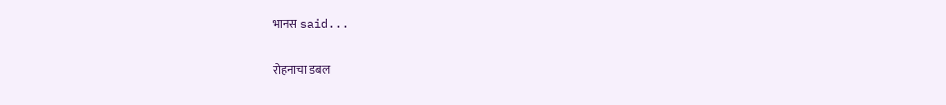भानस said...

रोहनाचा डबल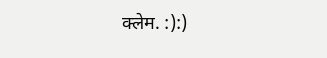क्लेम. :):)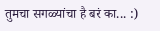तुमचा सगळ्यांचा है बरं का... :)